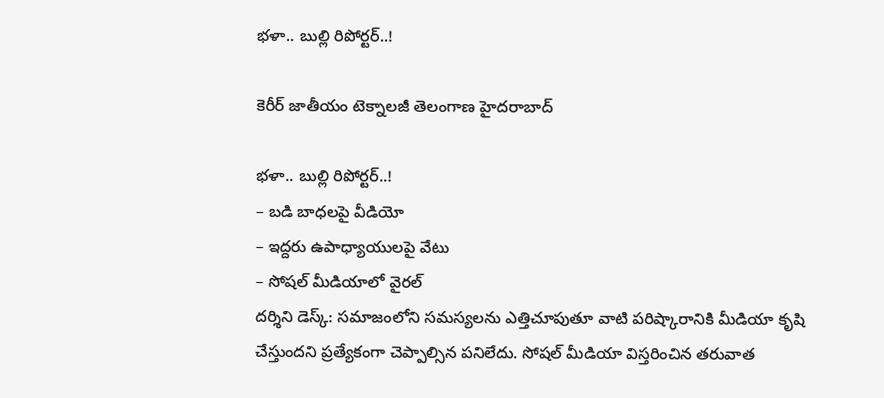భ‌ళా.. బుల్లి రిపోర్టర్..!

కెరీర్ జాతీయం టెక్నాలజీ తెలంగాణ హైదరాబాద్

భ‌ళా.. బుల్లి రిపోర్టర్..!
– బ‌డి బాధ‌ల‌పై వీడియో
– ఇద్ద‌రు ఉపాధ్యాయుల‌పై వేటు
– సోష‌ల్ మీడియాలో వైర‌ల్‌
ద‌ర్శిని డెస్క్: స‌మాజంలోని స‌మ‌స్య‌ల‌ను ఎత్తిచూపుతూ వాటి ప‌రిష్కారానికి మీడియా కృషి చేస్తుంద‌ని ప్ర‌త్యేకంగా చెప్పాల్సిన ప‌నిలేదు. సోష‌ల్ మీడియా విస్త‌రించిన త‌రువాత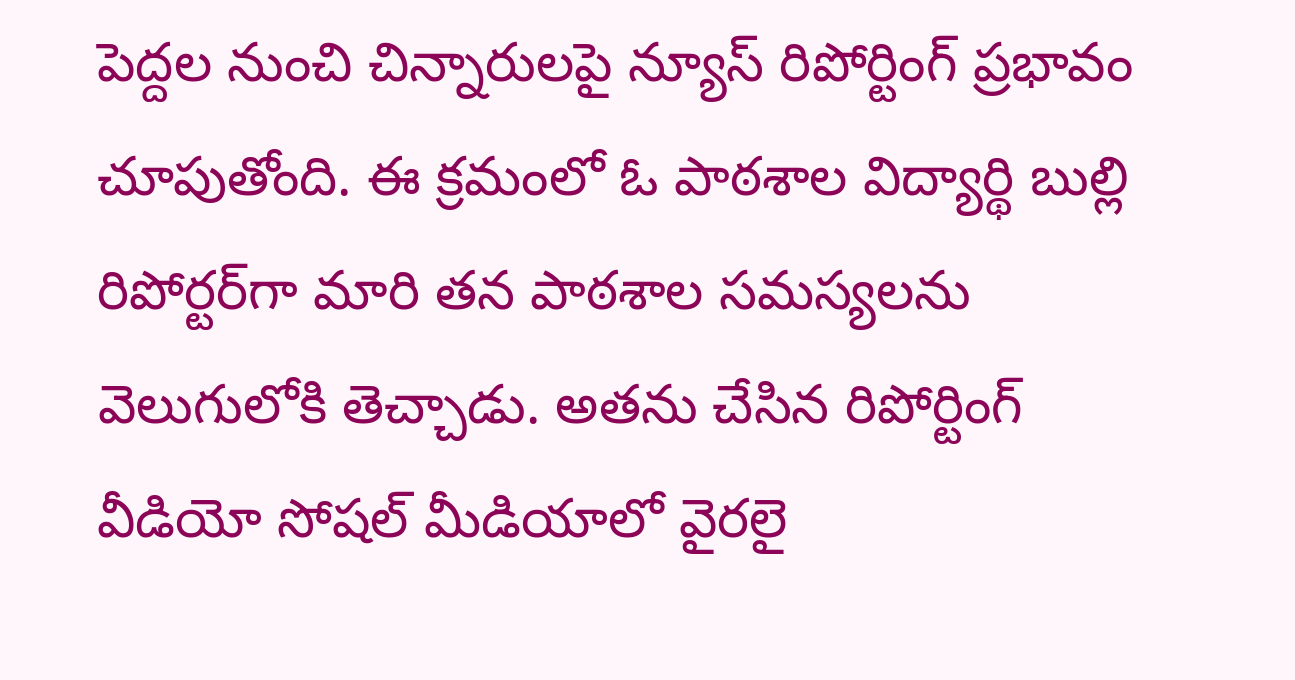పెద్ద‌ల నుంచి చిన్నారులపై న్యూస్ రిపోర్టింగ్ ప్ర‌భావం చూపుతోంది. ఈ క్ర‌మంలో ఓ పాఠ‌శాల విద్యార్థి బుల్లి రిపోర్ట‌ర్‌గా మారి త‌న పాఠ‌శాల స‌మ‌స్య‌ల‌ను వెలుగులోకి తెచ్చాడు. అత‌ను చేసిన రిపోర్టింగ్ వీడియో సోష‌ల్ మీడియాలో వైర‌లై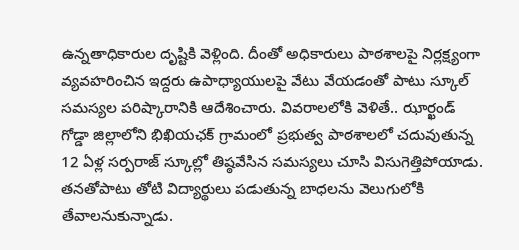ఉన్న‌తాధికారుల దృష్టికి వెళ్లింది. దీంతో అధికారులు పాఠ‌శాల‌పై నిర్ల‌క్ష్యంగా వ్య‌వ‌హ‌రించిన ఇద్ద‌రు ఉపాధ్యాయులపై వేటు వేయ‌డంతో పాటు స్కూల్ స‌మ‌స్య‌ల ప‌రిష్కారానికి ఆదేశించారు. వివ‌రాల‌లోకి వెళితే.. ఝార్ఖండ్‌ గోడ్డా జిల్లాలోని భిఖియఛక్‌ గ్రామంలో ప్రభుత్వ పాఠశాలలో చదువుతున్న 12 ఏళ్ల స‌ర్ప‌రాజ్ స్కూల్లో తిష్ఠవేసిన సమస్యలు చూసి విసుగెత్తిపోయాడు. తనతోపాటు తోటి విద్యార్థులు పడుతున్న బాధలను వెలుగులోకి తేవాలనుకున్నాడు.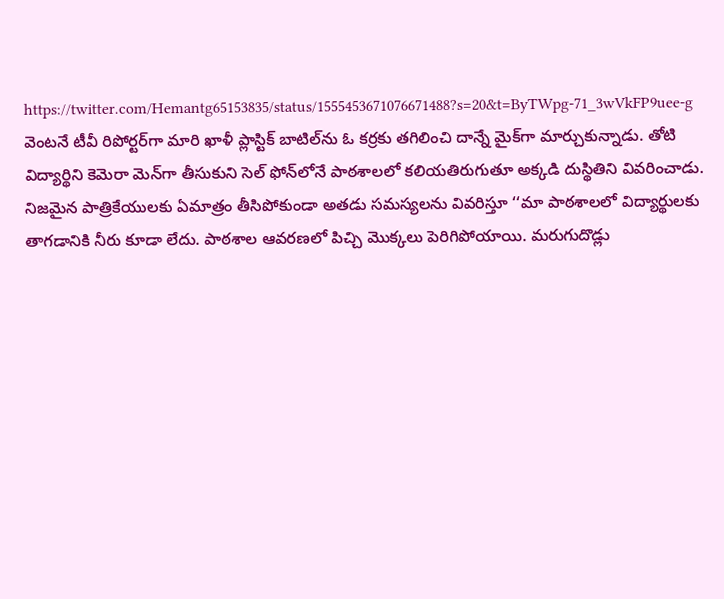https://twitter.com/Hemantg65153835/status/1555453671076671488?s=20&t=ByTWpg-71_3wVkFP9uee-g
వెంట‌నే టీవీ రిపోర్ట‌ర్‌గా మారి ఖాళీ ప్లాస్టిక్ బాటిల్‌ను ఓ కర్రకు తగిలించి దాన్నే మైక్‌గా మార్చుకున్నాడు. తోటి విద్యార్థిని కెమెరా మెన్‌గా తీసుకుని సెల్ ఫోన్‌లోనే పాఠశాలలో కలియతిరుగుతూ అక్కడి దుస్థితిని వివరించాడు. నిజమైన పాత్రికేయులకు ఏమాత్రం తీసిపోకుండా అతడు సమస్యలను వివ‌రిస్తూ ‘‘మా పాఠశాలలో విద్యార్థులకు తాగడానికి నీరు కూడా లేదు. పాఠశాల ఆవరణలో పిచ్చి మొక్కలు పెరిగిపోయాయి. మరుగుదొడ్లు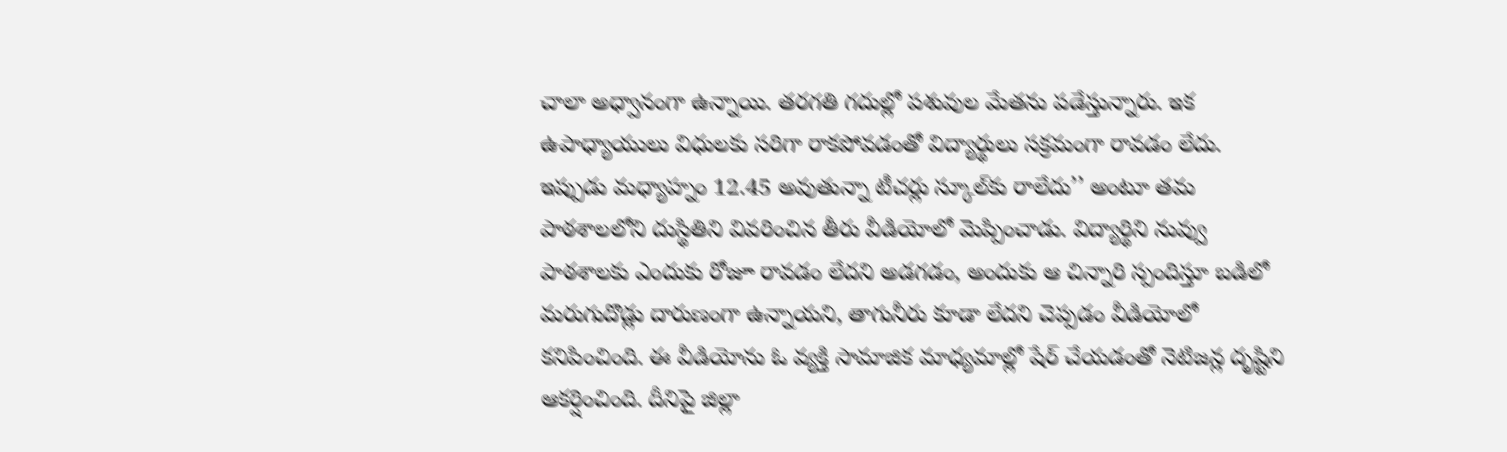చాలా అధ్వానంగా ఉన్నాయి. తరగతి గదుల్లో పశువుల మేతను పడేస్తున్నారు. ఇక ఉపాధ్యాయులు విధులకు సరిగా రాకపోవడంతో విద్యార్థులు సక్రమంగా రావడం లేదు. ఇప్పుడు మధ్యాహ్నం 12.45 అవుతున్నా టీచర్లు స్కూల్‌కు రాలేదు’’ అంటూ తమ పాఠశాలలోని దుస్థితిని వివ‌రించిన తీరు వీడియోలో మెప్పించాడు. విద్యార్థిని నువ్వు పాఠశాలకు ఎందుకు రోజూ రావడం లేదని అడగడం, అందుకు ఆ చిన్నారి స్పందిస్తూ బడిలో మరుగుదొడ్లు దారుణంగా ఉన్నాయని, తాగునీరు కూడా లేదని చెప్పడం వీడియోలో కనిపించింది. ఈ వీడియోను ఓ వ్యక్తి సామాజిక మాధ్యమాల్లో షేర్‌ చేయడంతో నెటిజన్ల దృష్టిని ఆకర్షించింది. దీనిపై జిల్లా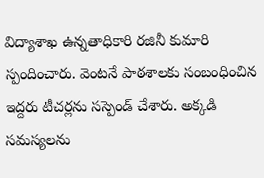విద్యాశాఖ ఉన్నతాధికారి రజినీ కుమారి స్పందించారు. వెంటనే పాఠశాలకు సంబంధించిన ఇద్దరు టీచర్లను సస్పెండ్‌ చేశారు. అక్కడి సమస్యలను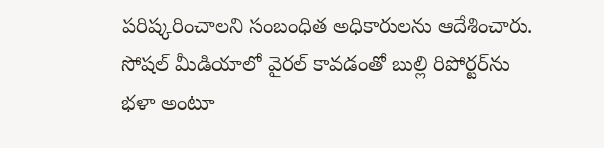పరిష్కరించాలని సంబంధిత అధికారులను ఆదేశించారు. సోష‌ల్ మీడియాలో వైర‌ల్ కావ‌డంతో బుల్లి రిపోర్ట‌ర్‌ను భ‌ళా అంటూ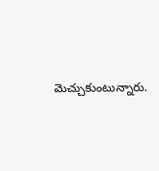మెచ్చుకుంటున్నారు.